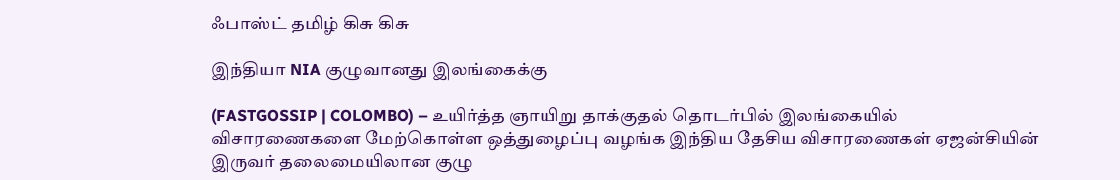ஃபாஸ்ட் தமிழ் கிசு கிசு

இந்தியா NIA குழுவானது இலங்கைக்கு

(FASTGOSSIP | COLOMBO) – உயிர்த்த ஞாயிறு தாக்குதல் தொடர்பில் இலங்கையில் விசாரணைகளை மேற்கொள்ள ஒத்துழைப்பு வழங்க இந்திய தேசிய விசாரணைகள் ஏஜன்சியின் இருவர் தலைமையிலான குழு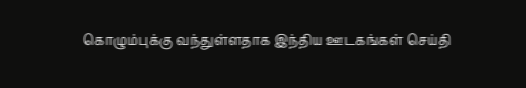கொழும்புக்கு வந்துள்ளதாக இந்திய ஊடகங்கள் செய்தி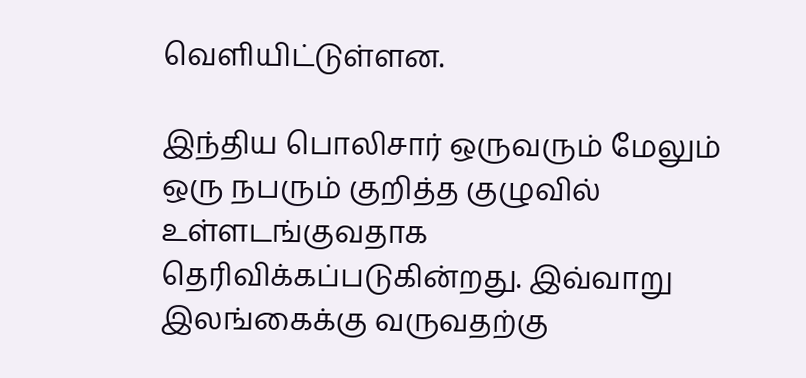வெளியிட்டுள்ளன.

இந்திய பொலிசார் ஒருவரும் மேலும் ஒரு நபரும் குறித்த குழுவில் உள்ளடங்குவதாக தெரிவிக்கப்படுகின்றது. இவ்வாறு இலங்கைக்கு வருவதற்கு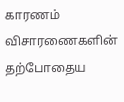காரணம் விசாரணைகளின் தற்போதைய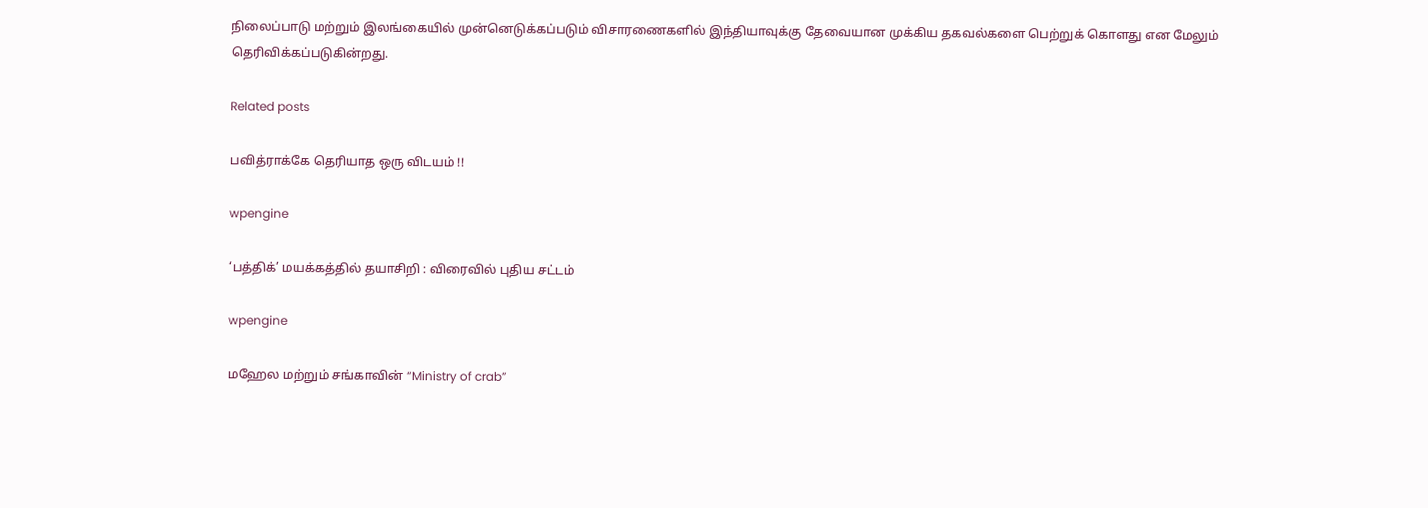நிலைப்பாடு மற்றும் இலங்கையில் முன்னெடுக்கப்படும் விசாரணைகளில் இந்தியாவுக்கு தேவையான முக்கிய தகவல்களை பெற்றுக் கொளது என மேலும் தெரிவிக்கப்படுகின்றது.

Related posts

பவித்ராக்கே தெரியாத ஒரு விடயம் !!

wpengine

‘பத்திக்’ மயக்கத்தில் தயாசிறி : விரைவில் புதிய சட்டம்

wpengine

மஹேல மற்றும் சங்காவின் “Ministry of crab”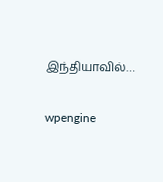இந்தியாவில்…

wpengine